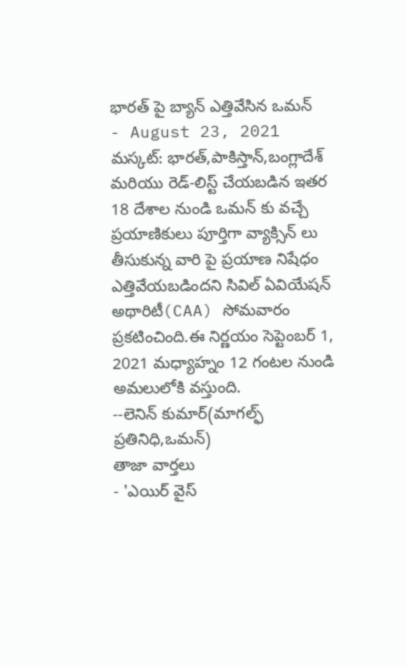భారత్ పై బ్యాన్ ఎత్తివేసిన ఒమన్
- August 23, 2021
మస్కట్: భారత్,పాకిస్తాన్,బంగ్లాదేశ్ మరియు రెడ్-లిస్ట్ చేయబడిన ఇతర 18 దేశాల నుండి ఒమన్ కు వచ్చే ప్రయాణికులు పూర్తిగా వ్యాక్సిన్ లు తీసుకున్న వారి పై ప్రయాణ నిషేధం ఎత్తివేయబడిందని సివిల్ ఏవియేషన్ అథారిటీ(CAA) సోమవారం ప్రకటించింది.ఈ నిర్ణయం సెప్టెంబర్ 1, 2021 మధ్యాహ్నం 12 గంటల నుండి అమలులోకి వస్తుంది.
--లెనిన్ కుమార్(మాగల్ఫ్ ప్రతినిధి,ఒమన్)
తాజా వార్తలు
- 'ఎయిర్ వైస్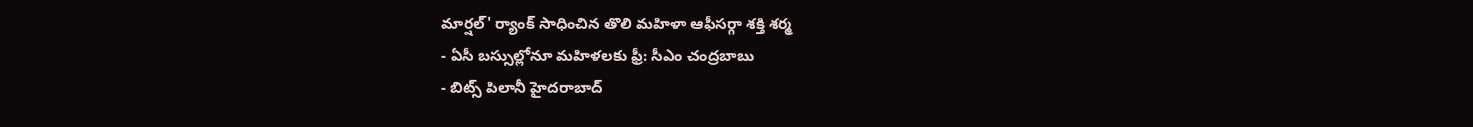మార్షల్' ర్యాంక్ సాధించిన తొలి మహిళా ఆఫీసర్గా శక్తి శర్మ
- ఏసీ బస్సుల్లోనూ మహిళలకు ఫ్రీ: సీఎం చంద్రబాబు
- బిట్స్ పిలానీ హైదరాబాద్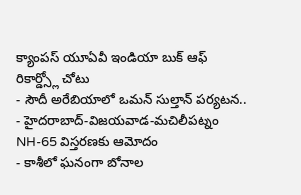క్యాంపస్ యూఏవీ ఇండియా బుక్ ఆఫ్ రికార్డ్స్లో చోటు
- సౌదీ అరేబియాలో ఒమన్ సుల్తాన్ పర్యటన..
- హైదరాబాద్-విజయవాడ-మచిలీపట్నం NH-65 విస్తరణకు ఆమోదం
- కాశీలో ఘనంగా బోనాల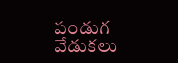పండుగ వేడుకలు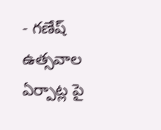- గణేష్ ఉత్సవాల ఏర్పాట్ల పై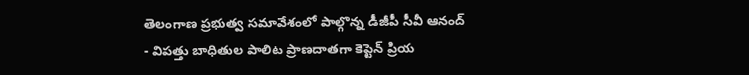తెలంగాణ ప్రభుత్వ సమావేశంలో పాల్గొన్న డీజీపీ సీవీ ఆనంద్
- విపత్తు బాధితుల పాలిట ప్రాణదాతగా కెప్టెన్ ప్రియ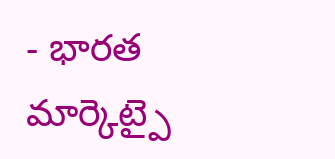- భారత మార్కెట్పై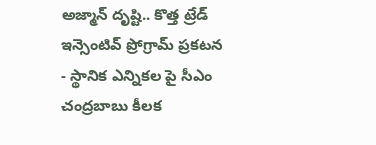అజ్మాన్ దృష్టి.. కొత్త ట్రేడ్ ఇన్సెంటివ్ ప్రోగ్రామ్ ప్రకటన
- స్థానిక ఎన్నికల పై సీఎం చంద్రబాబు కీలక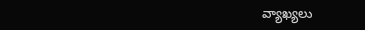వ్యాఖ్యలు